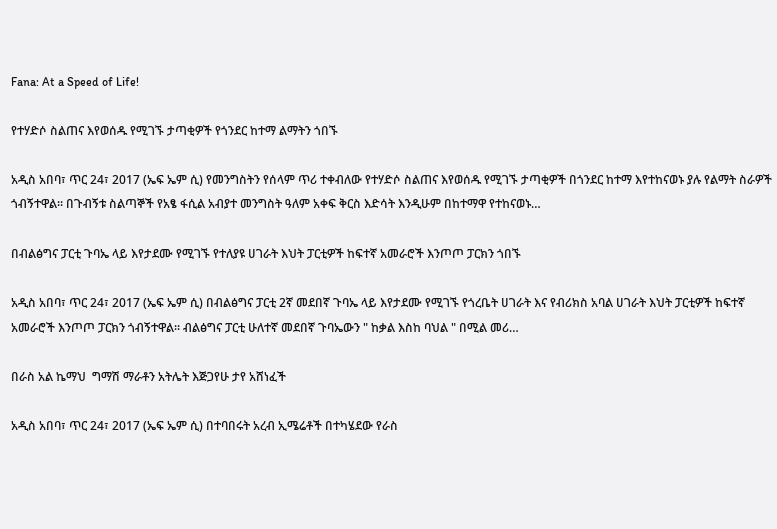Fana: At a Speed of Life!

የተሃድሶ ስልጠና እየወሰዱ የሚገኙ ታጣቂዎች የጎንደር ከተማ ልማትን ጎበኙ

አዲስ አበባ፣ ጥር 24፣ 2017 (ኤፍ ኤም ሲ) የመንግስትን የሰላም ጥሪ ተቀብለው የተሃድሶ ስልጠና እየወሰዱ የሚገኙ ታጣቂዎች በጎንደር ከተማ እየተከናወኑ ያሉ የልማት ስራዎች ጎብኝተዋል፡፡ በጉብኝቱ ስልጣኞች የአፄ ፋሲል አብያተ መንግስት ዓለም አቀፍ ቅርስ እድሳት እንዲሁም በከተማዋ የተከናወኑ…

በብልፅግና ፓርቲ ጉባኤ ላይ እየታደሙ የሚገኙ የተለያዩ ሀገራት እህት ፓርቲዎች ከፍተኛ አመራሮች እንጦጦ ፓርክን ጎበኙ

አዲስ አበባ፣ ጥር 24፣ 2017 (ኤፍ ኤም ሲ) በብልፅግና ፓርቲ 2ኛ መደበኛ ጉባኤ ላይ እየታደሙ የሚገኙ የጎረቤት ሀገራት እና የብሪክስ አባል ሀገራት እህት ፓርቲዎች ከፍተኛ አመራሮች እንጦጦ ፓርክን ጎብኝተዋል። ብልፅግና ፓርቲ ሁለተኛ መደበኛ ጉባኤውን " ከቃል እስከ ባህል " በሚል መሪ…

በራስ አል ኬማህ  ግማሽ ማራቶን አትሌት እጅጋየሁ ታየ አሸነፈች

አዲስ አበባ፣ ጥር 24፣ 2017 (ኤፍ ኤም ሲ) በተባበሩት አረብ ኢሜሬቶች በተካሄደው የራስ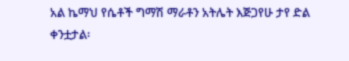አል ኬማህ የሴቶች ግማሽ ማራቶን አትሌት እጅጋየሁ ታየ ድል ቀንቷታል፡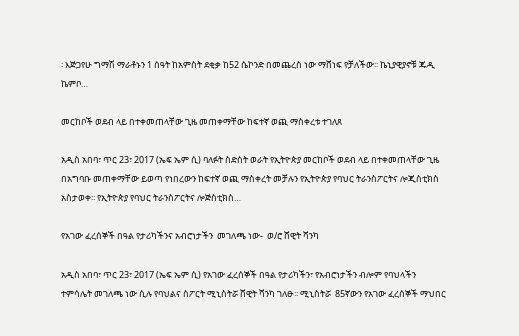፡ እጅጋየሁ ግማሽ ማራቶኑን 1 ሰዓት ከአምስት ደቂቃ ከ52 ሴኮንድ በመጨረስ ነው ማሸነፍ የቻለችው፡፡ ኬኒያዊያኖቹ ጁዲ ኬምቦ…

መርከቦች ወደብ ላይ በተቀመጠላቸው ጊዜ መጠቀማቸው ከፍተኛ ወጪ ማስቀረቱ ተገለጸ

አዲስ አበባ፣ ጥር 23፣ 2017 (ኤፍ ኤም ሲ) ባለፉት ስድስት ወራት የኢትዮጵያ መርከቦች ወደብ ላይ በተቀመጠላቸው ጊዜ በአግባቡ መጠቀማቸው ይወጣ የነበረውን ከፍተኛ ወጪ ማስቀረት መቻሉን የኢትዮጵያ የባህር ትራንስፖርትና ሎጂስቲክስ አስታወቀ፡፡ የኢትዮጵያ የባህር ትራንስፖርትና ሎጅስቲክስ…

የአገው ፈረሰኞች በዓል የታሪካችንና አብሮነታችን  መገለጫ ነው-  ወ/ሮ ሸዊት ሻንካ

አዲስ አበባ፣ ጥር 23፣ 2017 (ኤፍ ኤም ሲ) የአገው ፈረሰኞች በዓል የታሪካችን፣ የአብሮነታችን ብሎም የባህላችን ተምሳሌት መገለጫ ነው ሲሉ የባህልና ስፖርት ሚኒስትሯ ሸዊት ሻንካ ገለፁ፡፡ ሚኒስትሯ  85ኛውን የአገው ፈረሰኞች ማህበር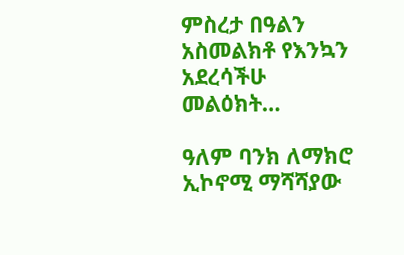ምስረታ በዓልን አስመልክቶ የእንኳን አደረሳችሁ መልዕክት…

ዓለም ባንክ ለማክሮ ኢኮኖሚ ማሻሻያው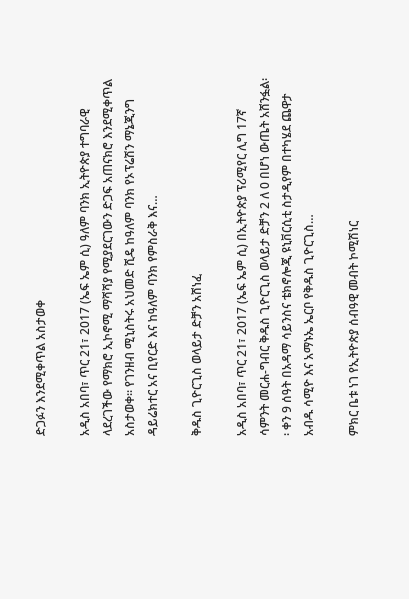ድጋፉን እንደሚቀጥል አስታወቀ

አዲስ አበባ፣ ጥር 21፣ 2017 (ኤፍ ኤም ሲ) ዓለም ባንክ ኢትዮጵያ ተግባራዊ ላደረገችው የማክሮ ኢኮኖሚ ማሻሻያ የሚያደርገውን ድጋፍ አጠናክሮ እንደሚቀጥል አስታወቀ፡፡ የገንዘብ ሚኒስትሩ አህመድ ሺዴ ከዓለም ባንክ የኦፕሬሽን ማኔጂንግ ዳይሬክተር አና ቢየርድ እና ከዓለም ባንክ የምስራቅ እና…

ቅዱስ ጊዮርጊስ ወላይታ ድቻን አሸነፈ

አዲስ አበባ፣ ጥር 21፣ 2017 (ኤፍ ኤም ሲ) በኢትዮጵያ ፕሪሚየር ሊግ 17ኛ ሳምንት መርሐ-ግብር ቅዱስ ጊዮርጊስ ወላይታ ድቻን 2 ለ 0 በሆነ ውጤት አሸንፏል፡፡ ቀን 9 ሰዓት በአዳማ ሳይንስና ቴክኖሎጂ ዩኒቨርሲቲ ስታዲየም በተካሄደ ጨዋታ አብዱ ሳሚዮ እና አማኑኤ ኤርቦ የቅዱስ ጊዮርጊስ…

ምክር ቤቱ ነገ የኢትዮጵያ ሰብዓዊ መብት ኮሚሽነር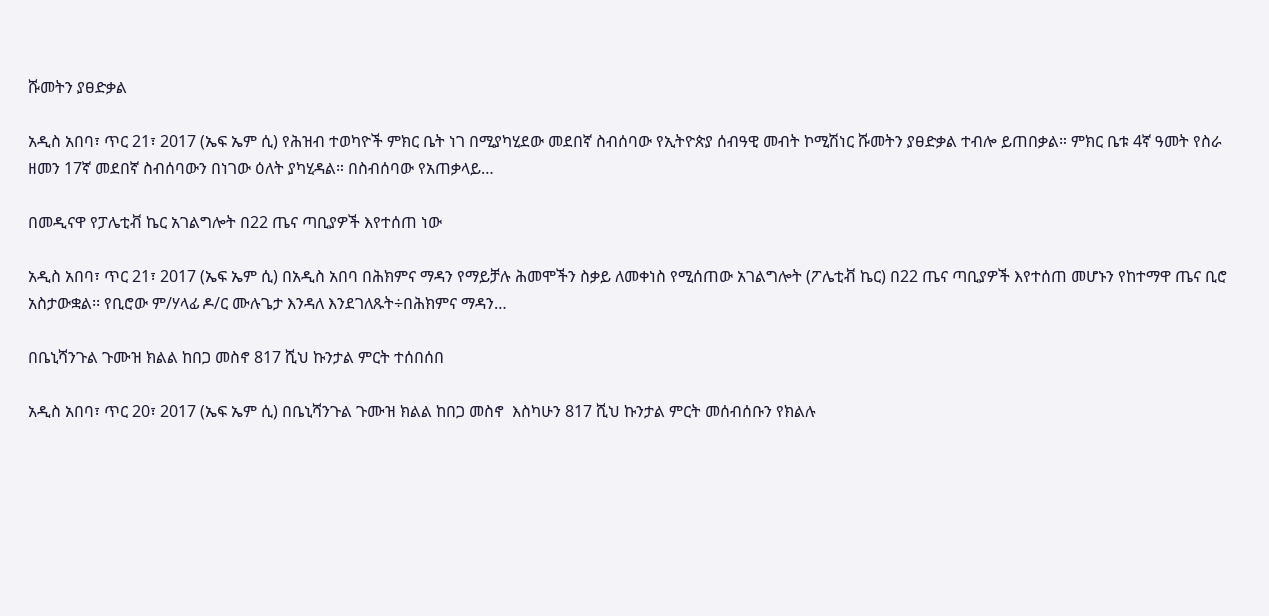ሹመትን ያፀድቃል

አዲስ አበባ፣ ጥር 21፣ 2017 (ኤፍ ኤም ሲ) የሕዝብ ተወካዮች ምክር ቤት ነገ በሚያካሂደው መደበኛ ስብሰባው የኢትዮጵያ ሰብዓዊ መብት ኮሚሽነር ሹመትን ያፀድቃል ተብሎ ይጠበቃል። ምክር ቤቱ 4ኛ ዓመት የስራ ዘመን 17ኛ መደበኛ ስብሰባውን በነገው ዕለት ያካሂዳል። በስብሰባው የአጠቃላይ…

በመዲናዋ የፓሌቲቭ ኬር አገልግሎት በ22 ጤና ጣቢያዎች እየተሰጠ ነው

አዲስ አበባ፣ ጥር 21፣ 2017 (ኤፍ ኤም ሲ) በአዲስ አበባ በሕክምና ማዳን የማይቻሉ ሕመሞችን ስቃይ ለመቀነስ የሚሰጠው አገልግሎት (ፖሌቲቭ ኬር) በ22 ጤና ጣቢያዎች እየተሰጠ መሆኑን የከተማዋ ጤና ቢሮ አስታውቋል፡፡ የቢሮው ም/ሃላፊ ዶ/ር ሙሉጌታ እንዳለ እንደገለጹት÷በሕክምና ማዳን…

በቤኒሻንጉል ጉሙዝ ክልል ከበጋ መስኖ 817 ሺህ ኩንታል ምርት ተሰበሰበ

አዲስ አበባ፣ ጥር 20፣ 2017 (ኤፍ ኤም ሲ) በቤኒሻንጉል ጉሙዝ ክልል ከበጋ መስኖ  እስካሁን 817 ሺህ ኩንታል ምርት መሰብሰቡን የክልሉ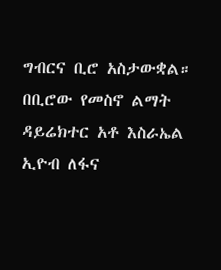ግብርና ቢሮ አስታውቋል። በቢሮው የመስኖ ልማት ዳይሬክተር አቶ እስራኤል ኢዮብ ለፋና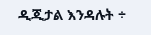ዲጂታል እንዳሉት ÷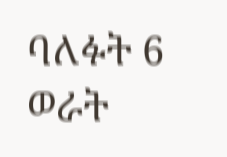ባለፉት 6 ወራት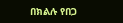በክልሉ የበጋ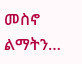መስኖ ልማትን…